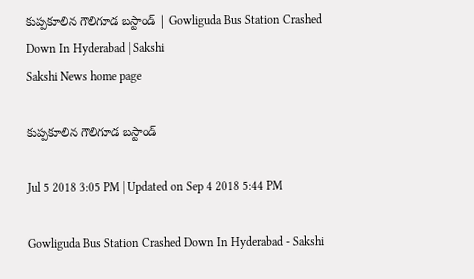కుప్పకూలిన గౌలిగూడ బస్టాండ్‌ | Gowliguda Bus Station Crashed Down In Hyderabad | Sakshi
Sakshi News home page

కుప్పకూలిన గౌలిగూడ బస్టాండ్‌

Jul 5 2018 3:05 PM | Updated on Sep 4 2018 5:44 PM

Gowliguda Bus Station Crashed Down In Hyderabad - Sakshi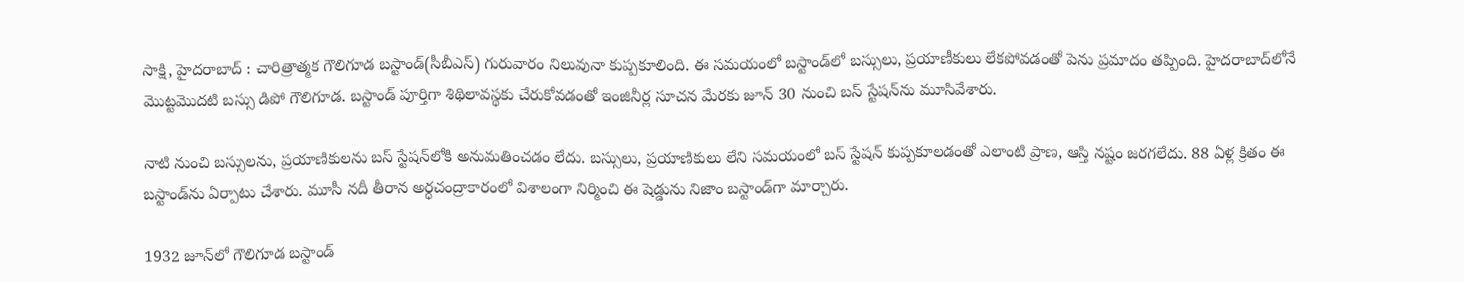సాక్షి, హైదరాబాద్‌ : చారిత్రాత్మక గౌలిగూడ బస్టాండ్‌(సీబీఎస్‌) గురువారం నిలువునా కుప్పకూలింది. ఈ సమయంలో బస్టాండ్‌లో బస్సులు, ప్రయాణీకులు లేకపోవడంతో పెను ప్రమాదం తప్పింది. హైదరాబాద్‌లోనే మొట్టమొదటి బస్సు డిపో గౌలిగూడ. బస్టాండ్ పూర్తిగా శిథిలావస్థకు చేరుకోవడంతో ఇంజినీర్ల సూచన మేరకు జూన్ 30 నుంచి బస్ స్టేషన్‌ను మూసివేశారు.

నాటి నుంచి బస్సులను, ప్రయాణికులను బస్ స్టేషన్‌లోకి అనుమతించడం లేదు. బస్సులు, ప్రయాణికులు లేని సమయంలో బస్ స్టేషన్ కుప్పకూలడంతో ఎలాంటి ప్రాణ, ఆస్తి నష్టం జరగలేదు. 88 ఏళ్ల క్రితం ఈ బస్టాండ్‌ను ఏర్పాటు చేశారు. మూసీ నదీ తీరాన అర్ధచంద్రాకారంలో విశాలంగా నిర్మించి ఈ షెడ్డును నిజాం బస్టాండ్‌గా మార్చారు.

1932 జూన్‌లో గౌలిగూడ బస్టాండ్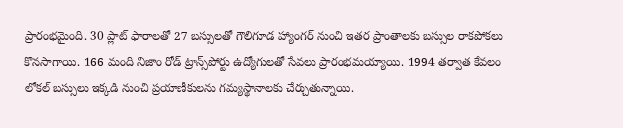ప్రారంభమైంది. 30 ప్లాట్‌ ఫారాలతో 27 బస్సులతో గౌలిగూడ హ్యాంగర్ నుంచి ఇతర ప్రాంతాలకు బస్సుల రాకపోకలు కొనసాగాయి. 166 మంది నిజాం రోడ్ ట్రాన్స్‌పోర్టు ఉద్యోగులతో సేవలు ప్రారంభమయ్యాయి. 1994 తర్వాత కేవలం లోకల్ బస్సులు ఇక్కడి నుంచి ప్రయాణీకులను గమ్యస్థానాలకు చేర్చుతున్నాయి.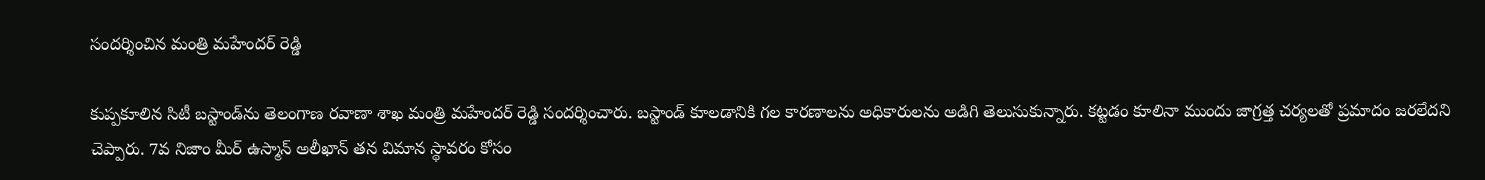సందర్శించిన మంత్రి మహేందర్‌ రెడ్డి

కుప్పకూలిన సిటీ బస్టాండ్‌ను తెలంగాణ రవాణా శాఖ మంత్రి మహేందర్‌ రెడ్డి సందర్శించారు. బస్టాండ్‌ కూలడానికి గల కారణాలను అధికారులను అడిగి తెలుసుకున్నారు. కట్టడం కూలినా ముందు జాగ్రత్త చర్యలతో ప్రమాదం జరలేదని చెప్పారు. 7వ నిజాం మీర్ ఉస్మాన్ అలీఖాన్ తన విమాన స్థావరం కోసం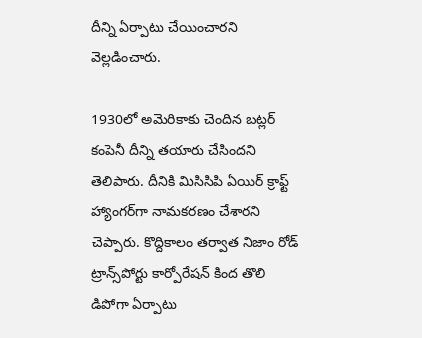దీన్ని ఏర్పాటు చేయించారని వెల్లడించారు.

1930లో అమెరికాకు చెందిన బట్లర్ కంపెనీ దీన్ని తయారు చేసిందని తెలిపారు. దీనికి మిసిసిపి ఏయిర్ క్రాఫ్ట్ హ్యాంగర్‌గా నామకరణం చేశారని చెప్పారు. కొద్దికాలం తర్వాత నిజాం రోడ్ ట్రాన్స్‌పోర్టు కార్పోరేషన్ కింద తొలి డిపోగా ఏర్పాటు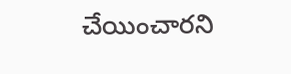చేయించారని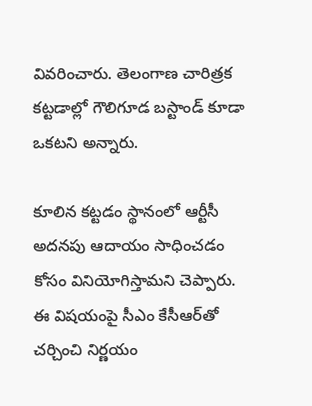వివరించారు. తెలంగాణ చారిత్రక కట్టడాల్లో గౌలిగూడ బస్టాండ్‌ కూడా ఒకటని అన్నారు.

కూలిన కట్టడం స్థానంలో ఆర్టీసీ అదనపు ఆదాయం సాధించడం కోసం వినియోగిస్తామని చెప్పారు. ఈ విషయంపై సీఎం కేసీఆర్‌తో చర్చించి నిర్ణయం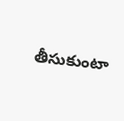తీసుకుంటా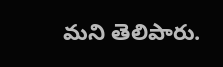మని తెలిపారు.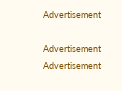Advertisement

Advertisement
Advertisement